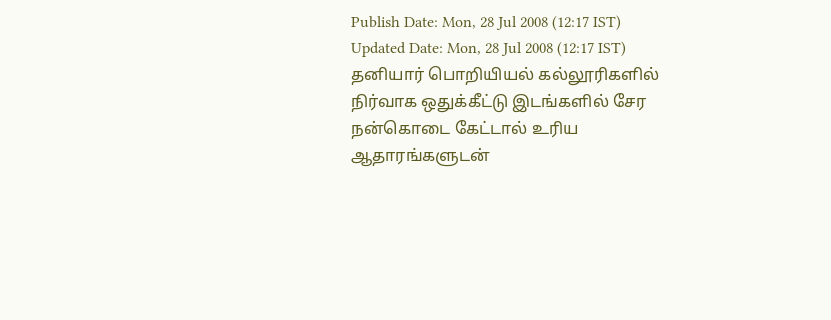Publish Date: Mon, 28 Jul 2008 (12:17 IST)
Updated Date: Mon, 28 Jul 2008 (12:17 IST)
தனியார் பொறியியல் கல்லூரிகளில் நிர்வாக ஒதுக்கீட்டு இடங்களில் சேர நன்கொடை கேட்டால் உரிய ஆதாரங்களுடன்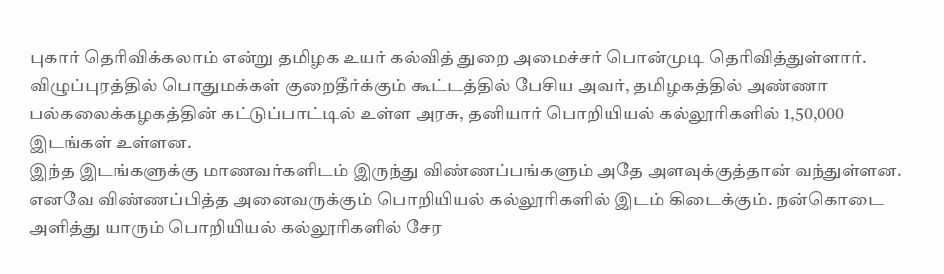புகார் தெரிவிக்கலாம் என்று தமிழக உயர் கல்வித் துறை அமைச்சர் பொன்முடி தெரிவித்துள்ளார்.
விழுப்புரத்தில் பொதுமக்கள் குறைதீர்க்கும் கூட்டத்தில் பேசிய அவர், தமிழகத்தில் அண்ணா பல்கலைக்கழகத்தின் கட்டுப்பாட்டில் உள்ள அரசு, தனியார் பொறியியல் கல்லூரிகளில் 1,50,000 இடங்கள் உள்ளன.
இந்த இடங்களுக்கு மாணவர்களிடம் இருந்து விண்ணப்பங்களும் அதே அளவுக்குத்தான் வந்துள்ளன. எனவே விண்ணப்பித்த அனைவருக்கும் பொறியியல் கல்லூரிகளில் இடம் கிடைக்கும். நன்கொடை அளித்து யாரும் பொறியியல் கல்லூரிகளில் சேர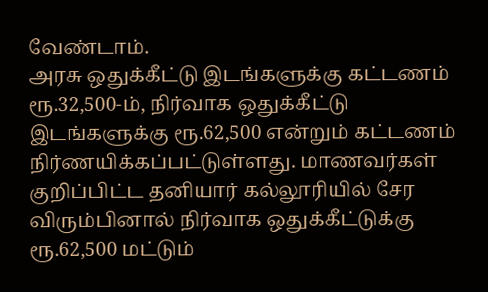வேண்டாம்.
அரசு ஒதுக்கீட்டு இடங்களுக்கு கட்டணம் ரூ.32,500-ம், நிர்வாக ஒதுக்கீட்டு இடங்களுக்கு ரூ.62,500 என்றும் கட்டணம் நிர்ணயிக்கப்பட்டுள்ளது. மாணவர்கள் குறிப்பிட்ட தனியார் கல்லூரியில் சேர விரும்பினால் நிர்வாக ஒதுக்கீட்டுக்கு ரூ.62,500 மட்டும்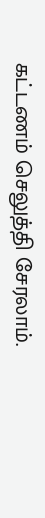கட்டணம் செலுத்தி சேரலாம்.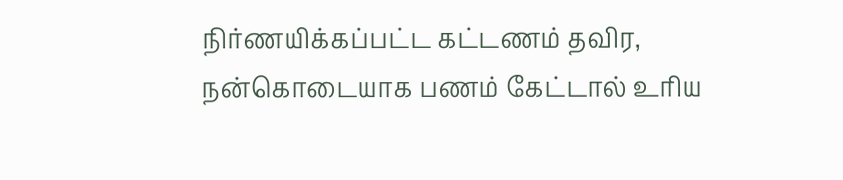நிர்ணயிக்கப்பட்ட கட்டணம் தவிர, நன்கொடையாக பணம் கேட்டால் உரிய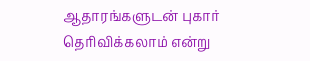ஆதாரங்களுடன் புகார் தெரிவிக்கலாம் என்று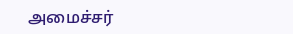அமைச்சர்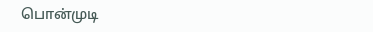பொன்முடி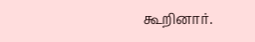கூறினார்.